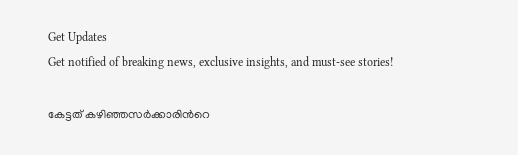Get Updates
Get notified of breaking news, exclusive insights, and must-see stories!

കേട്ടത് കഴിഞ്ഞസര്‍ക്കാരിന്‍റെ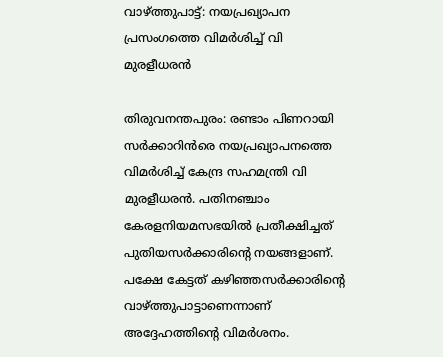വാഴ്ത്തുപാട്ട്: നയപ്രഖ്യാപന പ്രസംഗത്തെ വിമര്‍ശിച്ച് വി മുരളീധരന്‍

തിരുവനന്തപുരം: രണ്ടാം പിണറായി സര്‍ക്കാറിന്‍രെ നയപ്രഖ്യാപനത്തെ വിമര്‍ശിച്ച് കേന്ദ്ര സഹമന്ത്രി വി മുരളീധരന്‍. പതിനഞ്ചാം കേരളനിയമസഭയില്‍ പ്രതീക്ഷിച്ചത് പുതിയസര്‍ക്കാരിന്‍റെ നയങ്ങളാണ്. പക്ഷേ കേട്ടത് കഴിഞ്ഞസര്‍ക്കാരിന്‍റെ വാഴ്ത്തുപാട്ടാണെന്നാണ് അദ്ദേഹത്തിന്‍റെ വിമര്‍ശനം.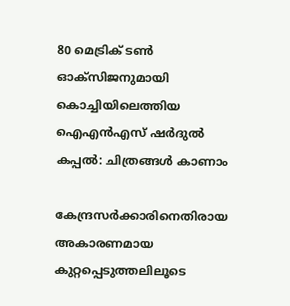80 മെട്രിക് ടണ്‍ ഓക്‌സിജനുമായി കൊച്ചിയിലെത്തിയ ഐഎന്‍എസ് ഷര്‍ദുല്‍ കപ്പല്‍: ചിത്രങ്ങള്‍ കാണാം

കേന്ദ്രസര്‍ക്കാരിനെതിരായ അകാരണമായ കുറ്റപ്പെടുത്തലിലൂടെ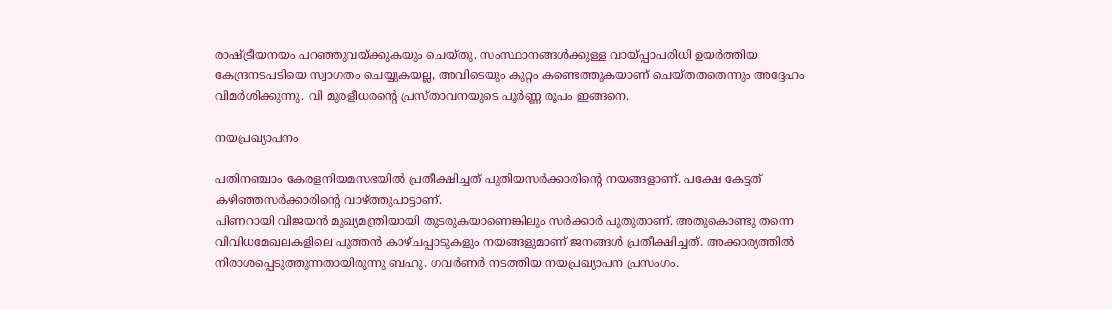രാഷ്ട്രീയനയം പറഞ്ഞുവയ്ക്കുകയും ചെയ്തു. സംസ്ഥാനങ്ങള്‍ക്കുള്ള വായ്പ്പാപരിധി ഉയര്‍ത്തിയ കേന്ദ്രനടപടിയെ സ്വാഗതം ചെയ്യുകയല്ല, അവിടെയും കുറ്റം കണ്ടെത്തുകയാണ് ചെയ്തതതെന്നും അദ്ദേഹം വിമര്‍ശിക്കുന്നു. വി മുരളീധരന്‍റെ പ്രസ്താവനയുടെ പൂര്‍ണ്ണ രൂപം ഇങ്ങനെ.

നയപ്രഖ്യാപനം

പതിനഞ്ചാം കേരളനിയമസഭയില്‍ പ്രതീക്ഷിച്ചത് പുതിയസര്‍ക്കാരിന്‍റെ നയങ്ങളാണ്. പക്ഷേ കേട്ടത് കഴിഞ്ഞസര്‍ക്കാരിന്‍റെ വാഴ്ത്തുപാട്ടാണ്.
പിണറായി വിജയന്‍ മുഖ്യമന്ത്രിയായി തുടരുകയാണെങ്കിലും സര്‍ക്കാര്‍ പുതുതാണ്. അതുകൊണ്ടു തന്നെ വിവിധമേഖലകളിലെ പുത്തന്‍ കാഴ്ചപ്പാടുകളും നയങ്ങളുമാണ് ജനങ്ങള്‍ പ്രതീക്ഷിച്ചത്. അക്കാര്യത്തില്‍ നിരാശപ്പെടുത്തുന്നതായിരുന്നു ബഹു. ഗവര്‍ണര്‍ നടത്തിയ നയപ്രഖ്യാപന പ്രസംഗം.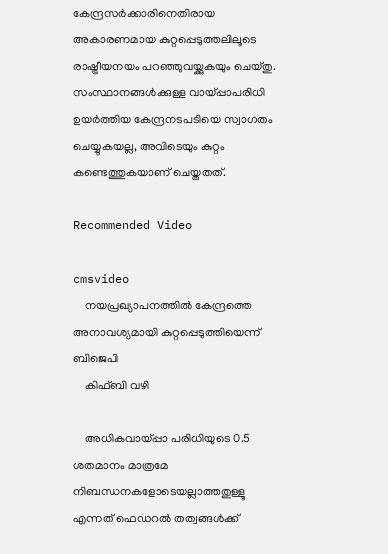കേന്ദ്രസര്‍ക്കാരിനെതിരായ അകാരണമായ കുറ്റപ്പെടുത്തലിലൂടെ രാഷ്ട്രീയനയം പറഞ്ഞുവയ്ക്കുകയും ചെയ്തു. സംസ്ഥാനങ്ങള്‍ക്കുള്ള വായ്പ്പാപരിധി ഉയര്‍ത്തിയ കേന്ദ്രനടപടിയെ സ്വാഗതം ചെയ്യുകയല്ല, അവിടെയും കുറ്റം കണ്ടെത്തുകയാണ് ചെയ്തതത്.

Recommended Video

cmsvideo
    നയപ്രഖ്യാപനത്തില്‍ കേന്ദ്രത്തെ അനാവശ്യമായി കുറ്റപ്പെടുത്തിയെന്ന് ബിജെപി
    കിഫ്ബി വഴി

    അധികവായ്പ്പാ പരിധിയുടെ 0.5 ശതമാനം മാത്രമേ നിബന്ധനകളോടെയല്ലാത്തതുള്ളൂ എന്നത് ഫെഡറല്‍ തത്വങ്ങള്‍ക്ക്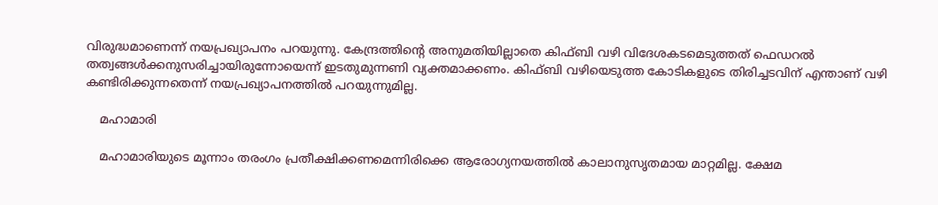വിരുദ്ധമാണെന്ന് നയപ്രഖ്യാപനം പറയുന്നു. കേന്ദ്രത്തിന്‍റെ അനുമതിയില്ലാതെ കിഫ്ബി വഴി വിദേശകടമെടുത്തത് ഫെഡറല്‍ തത്വങ്ങള്‍ക്കനുസരിച്ചായിരുന്നോയെന്ന് ഇടതുമുന്നണി വ്യക്തമാക്കണം. കിഫ്ബി വഴിയെടുത്ത കോടികളുടെ തിരിച്ചടവിന് എന്താണ് വഴി കണ്ടിരിക്കുന്നതെന്ന് നയപ്രഖ്യാപനത്തില്‍ പറയുന്നുമില്ല.

    മഹാമാരി

    മഹാമാരിയുടെ മൂന്നാം തരംഗം പ്രതീക്ഷിക്കണമെന്നിരിക്കെ ആരോഗ്യനയത്തില്‍ കാലാനുസൃതമായ മാറ്റമില്ല. ക്ഷേമ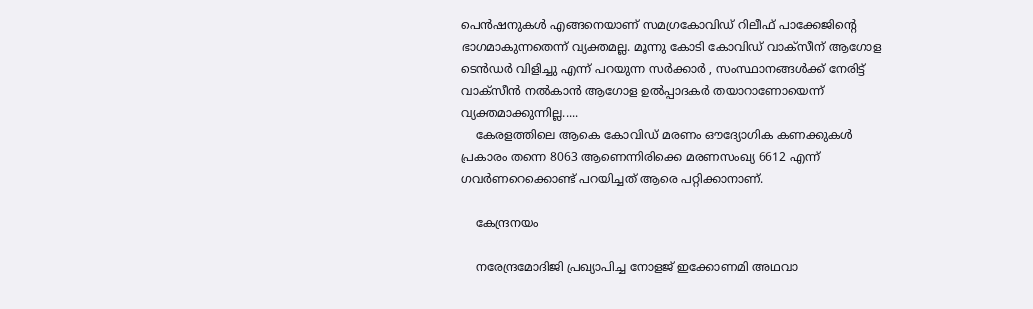പെന്‍ഷനുകള്‍ എങ്ങനെയാണ് സമഗ്രകോവിഡ് റിലീഫ് പാക്കേജിന്‍റെ ഭാഗമാകുന്നതെന്ന് വ്യക്തമല്ല. മൂന്നു കോടി കോവിഡ് വാക്സീന് ആഗോള ടെന്‍ഡര്‍ വിളിച്ചു എന്ന് പറയുന്ന സര്‍ക്കാര്‍ , സംസ്ഥാനങ്ങള്‍ക്ക് നേരിട്ട് വാക്സീന്‍ നല്‍കാന്‍ ആഗോള ഉല്‍പ്പാദകര്‍ തയാറാണോയെന്ന് വ്യക്തമാക്കുന്നില്ല.....
    കേരളത്തിലെ ആകെ കോവിഡ് മരണം ഔദ്യോഗിക കണക്കുകള്‍ പ്രകാരം തന്നെ 8063 ആണെന്നിരിക്കെ മരണസംഖ്യ 6612 എന്ന് ഗവര്‍ണറെക്കൊണ്ട് പറയിച്ചത് ആരെ പറ്റിക്കാനാണ്.

    കേന്ദ്രനയം

    നരേന്ദ്രമോദിജി പ്രഖ്യാപിച്ച നോളജ് ഇക്കോണമി അഥവാ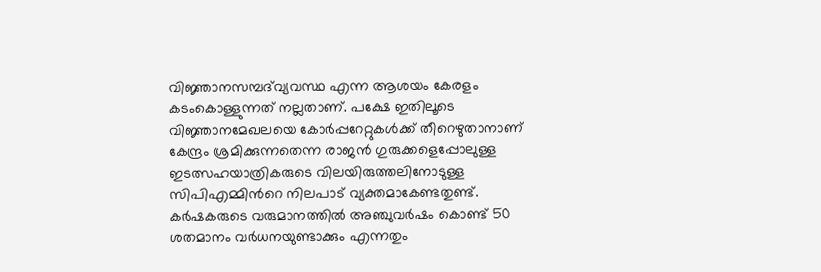വിജ്ഞാനസമ്പദ്‌വ്യവസ്ഥ എന്ന ആശയം കേരളം കടംകൊള്ളുന്നത് നല്ലതാണ്. പക്ഷേ ഇതിലൂടെ വിജ്ഞാനമേഖലയെ കോര്‍പ്പറേറ്റുകള്‍ക്ക് തീറെഴുതാനാണ് കേന്ദ്രം ശ്രമിക്കുന്നതെന്ന രാജന്‍ ഗുരുക്കളെപ്പോലുള്ള ഇടത്സഹയാത്രികരുടെ വിലയിരുത്തലിനോടുള്ള സിപിഎമ്മിന്‍റെ നിലപാട് വ്യക്തമാകേണ്ടതുണ്ട്. കര്‍ഷകരുടെ വരുമാനത്തില്‍ അ‍ഞ്ചുവര്‍ഷം കൊണ്ട് 50 ശതമാനം വര്‍ധനയുണ്ടാക്കും എന്നതും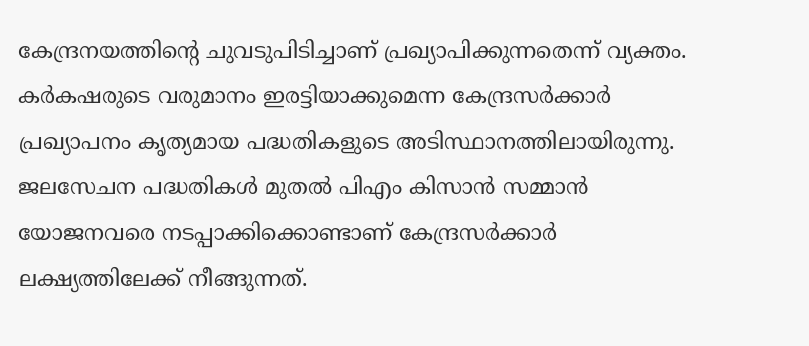കേന്ദ്രനയത്തിന്‍റെ ചുവടുപിടിച്ചാണ് പ്രഖ്യാപിക്കുന്നതെന്ന് വ്യക്തം. കര്‍കഷരുടെ വരുമാനം ഇരട്ടിയാക്കുമെന്ന കേന്ദ്രസര്‍ക്കാര്‍ പ്രഖ്യാപനം കൃത്യമായ പദ്ധതികളുടെ അടിസ്ഥാനത്തിലായിരുന്നു. ജലസേചന പദ്ധതികള്‍ മുതല്‍ പിഎം കിസാന്‍ സമ്മാന്‍ യോജനവരെ നടപ്പാക്കിക്കൊണ്ടാണ് കേന്ദ്രസര്‍ക്കാര്‍ ലക്ഷ്യത്തിലേക്ക് നീങ്ങുന്നത്.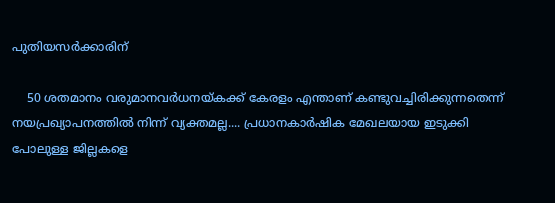പുതിയസര്‍ക്കാരിന്

    50 ശതമാനം വരുമാനവര്‍ധനയ്കക്ക് കേരളം എന്താണ് കണ്ടുവച്ചിരിക്കുന്നതെന്ന് നയപ്രഖ്യാപനത്തില്‍ നിന്ന് വ്യക്തമല്ല.... പ്രധാനകാര്‍ഷിക മേഖലയായ ഇടുക്കി പോലുള്ള ജില്ലകളെ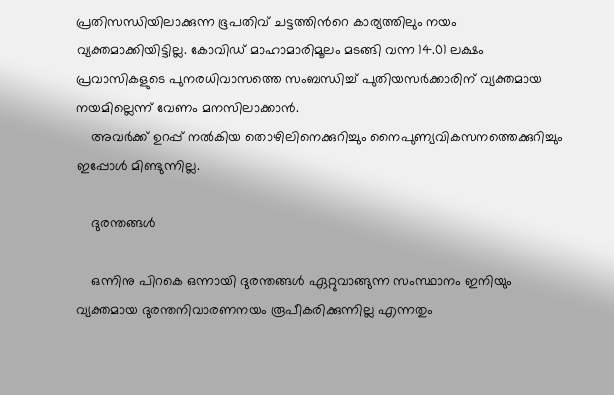പ്രതിസന്ധിയിലാക്കുന്ന ഭൂപതിവ് ചട്ടത്തിന്‍റെ കാര്യത്തിലും നയം വ്യക്തമാക്കിയിട്ടില്ല. കോവിഡ് മാഹാമാരിമൂലം മടങ്ങി വന്ന 14.01 ലക്ഷം പ്രവാസികളുടെ പുനരധിവാസത്തെ സംബന്ധിച്ച് പുതിയസര്‍ക്കാരിന് വ്യക്തമായ നയമില്ലെന്ന് വേണം മനസിലാക്കാന്‍.
    അവര്‍ക്ക് ഉറപ്പ് നല്‍കിയ തൊഴിലിനെക്കുറിച്ചും നൈപുണ്യവികസനത്തെക്കുറിച്ചും ഇപ്പോള്‍ മിണ്ടുന്നില്ല.

    ദുരന്തങ്ങള്‍

    ഒന്നിനു പിറകെ ഒന്നായി ദുരന്തങ്ങള്‍ ഏറ്റുവാങ്ങുന്ന സംസ്ഥാനം ഇനിയും വ്യക്തമായ ദുരന്തനിവാരണനയം രൂപീകരിക്കുന്നില്ല എന്നതും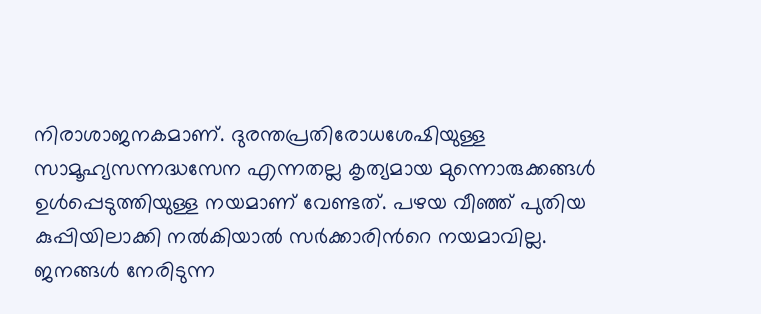നിരാശാജനകമാണ്. ദുരന്തപ്രതിരോധശേഷിയുള്ള സാമൂഹ്യസന്നദ്ധസേന എന്നതല്ല കൃത്യമായ മുന്നൊരുക്കങ്ങള്‍ ഉള്‍പ്പെടുത്തിയുള്ള നയമാണ് വേണ്ടത്. പഴയ വീഞ്ഞ് പുതിയ കുപ്പിയിലാക്കി നല്‍കിയാല്‍ സര്‍ക്കാരിന്‍റെ നയമാവില്ല. ജനങ്ങള്‍ നേരിടുന്ന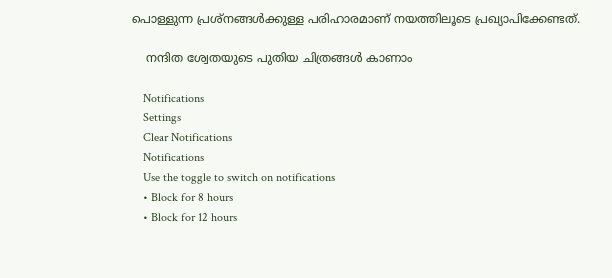പൊള്ളുന്ന പ്രശ്നങ്ങള്‍ക്കുള്ള പരിഹാരമാണ് നയത്തിലൂടെ പ്രഖ്യാപിക്കേണ്ടത്.

    നന്ദിത ശ്വേതയുടെ പുതിയ ചിത്രങ്ങള്‍ കാണാം

    Notifications
    Settings
    Clear Notifications
    Notifications
    Use the toggle to switch on notifications
    • Block for 8 hours
    • Block for 12 hours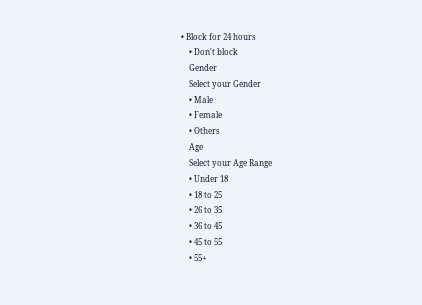• Block for 24 hours
    • Don't block
    Gender
    Select your Gender
    • Male
    • Female
    • Others
    Age
    Select your Age Range
    • Under 18
    • 18 to 25
    • 26 to 35
    • 36 to 45
    • 45 to 55
    • 55+